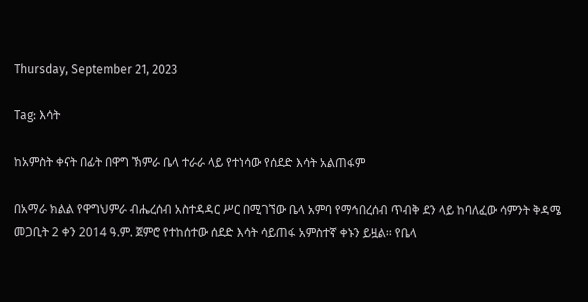Thursday, September 21, 2023

Tag: እሳት

ከአምስት ቀናት በፊት በዋግ ኽምራ ቤላ ተራራ ላይ የተነሳው የሰደድ እሳት አልጠፋም

በአማራ ክልል የዋግህምራ ብሔረሰብ አስተዳዳር ሥር በሚገኘው ቤላ አምባ የማኅበረሰብ ጥብቅ ደን ላይ ከባለፈው ሳምንት ቅዳሜ መጋቢት 2 ቀን 2014 ዓ.ም. ጀምሮ የተከሰተው ሰደድ እሳት ሳይጠፋ አምስተኛ ቀኑን ይዟል፡፡ የቤላ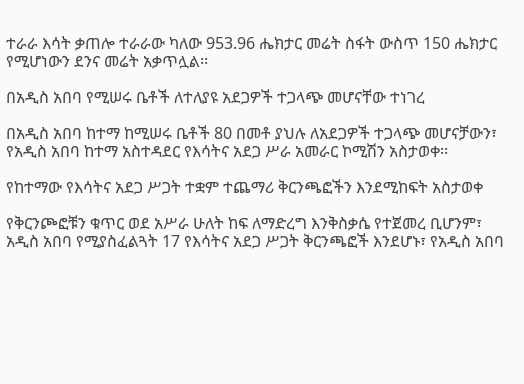ተራራ እሳት ቃጠሎ ተራራው ካለው 953.96 ሔክታር መሬት ስፋት ውስጥ 150 ሔክታር የሚሆነውን ደንና መሬት አቃጥሏል፡፡

በአዲስ አበባ የሚሠሩ ቤቶች ለተለያዩ አደጋዎች ተጋላጭ መሆናቸው ተነገረ

በአዲስ አበባ ከተማ ከሚሠሩ ቤቶች 80 በመቶ ያህሉ ለአደጋዎች ተጋላጭ መሆናቻውን፣ የአዲስ አበባ ከተማ አስተዳደር የእሳትና አደጋ ሥራ አመራር ኮሚሽን አስታወቀ፡፡

የከተማው የእሳትና አደጋ ሥጋት ተቋም ተጨማሪ ቅርንጫፎችን እንደሚከፍት አስታወቀ

የቅርንጮፎቹን ቁጥር ወደ አሥራ ሁለት ከፍ ለማድረግ እንቅስቃሴ የተጀመረ ቢሆንም፣ አዲስ አበባ የሚያስፈልጓት 17 የእሳትና አደጋ ሥጋት ቅርንጫፎች እንደሆኑ፣ የአዲስ አበባ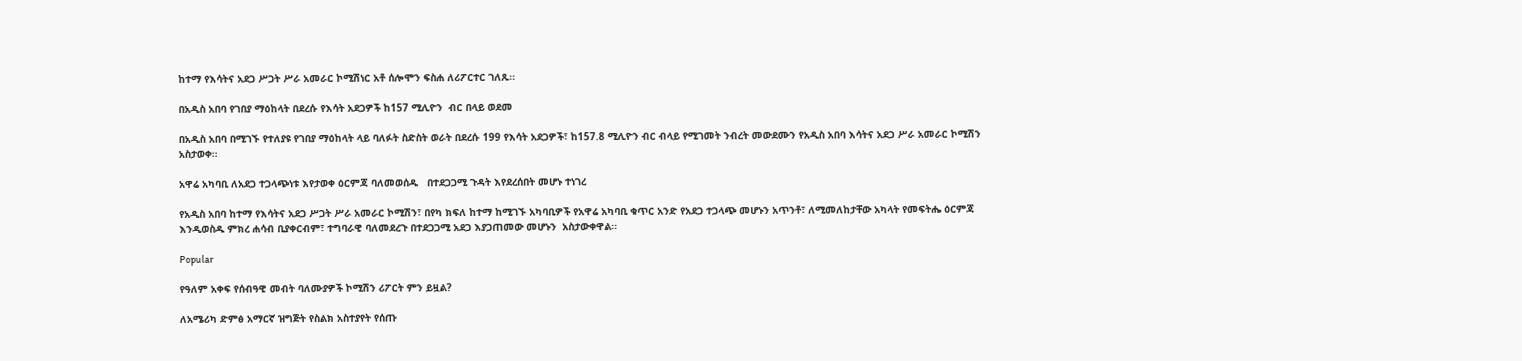ከተማ የእሳትና አደጋ ሥጋት ሥራ አመራር ኮሚሽነር አቶ ሰሎሞን ፍስሐ ለሪፖርተር ገለጹ፡፡

በአዲስ አበባ የገበያ ማዕከላት በደረሱ የእሳት አደጋዎች ከ157 ሚሊዮን  ብር በላይ ወደመ

በአዲስ አበባ በሚገኙ የተለያዩ የገበያ ማዕከላት ላይ ባለፉት ስድስት ወራት በደረሱ 199 የእሳት አደጋዎች፣ ከ157.8 ሚሊዮን ብር ብላይ የሚገመት ንብረት መውደሙን የአዲስ አበባ እሳትና አደጋ ሥራ አመራር ኮሚሽን አስታወቀ፡፡

አዋሬ አካባቢ ለአደጋ ተጋላጭነቱ እየታወቀ ዕርምጃ ባለመወሰዱ   በተደጋጋሚ ጉዳት እየደረሰበት መሆኑ ተነገረ

የአዲስ አበባ ከተማ የእሳትና አደጋ ሥጋት ሥራ አመራር ኮሚሽን፣ በየካ ክፍለ ከተማ ከሚገኙ አካባቢዎች የአዋሬ አካባቢ ቁጥር አንድ የአደጋ ተጋላጭ መሆኑን አጥንቶ፣ ለሚመለከታቸው አካላት የመፍትሔ ዕርምጃ እንዲወስዱ ምክረ ሐሳብ ቢያቀርብም፣ ተግባራዊ ባለመደረጉ በተደጋጋሚ አደጋ እያጋጠመው መሆኑን  አስታውቀዋል፡፡

Popular

የዓለም አቀፍ የሰብዓዊ መብት ባለሙያዎች ኮሚሽን ሪፖርት ምን ይዟል?

ለአሜሪካ ድምፅ አማርኛ ዝግጅት የስልክ አስተያየት የሰጡ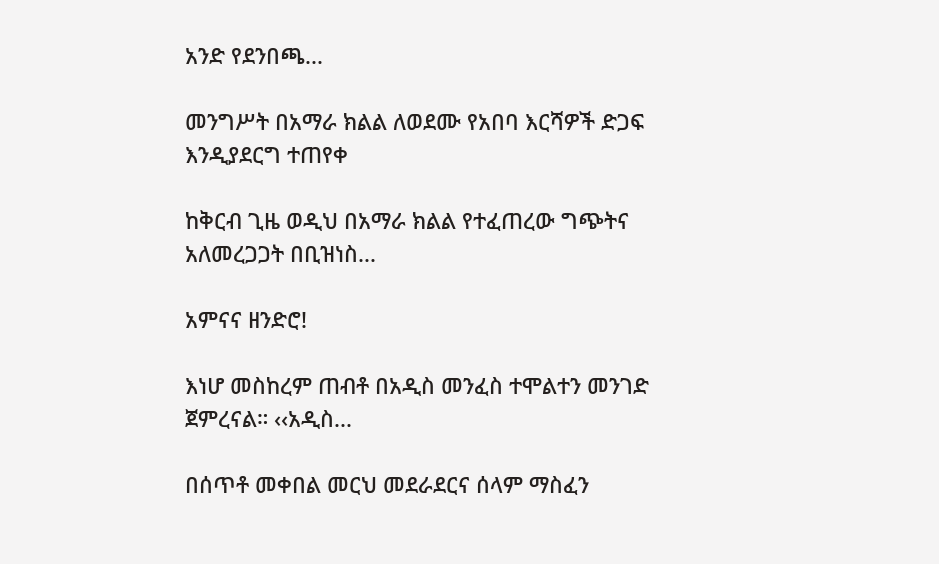አንድ የደንበጫ...

መንግሥት በአማራ ክልል ለወደሙ የአበባ እርሻዎች ድጋፍ እንዲያደርግ ተጠየቀ

ከቅርብ ጊዜ ወዲህ በአማራ ክልል የተፈጠረው ግጭትና አለመረጋጋት በቢዝነስ...

አምናና ዘንድሮ!

እነሆ መስከረም ጠብቶ በአዲስ መንፈስ ተሞልተን መንገድ ጀምረናል። ‹‹አዲስ...

በሰጥቶ መቀበል መርህ መደራደርና ሰላም ማስፈን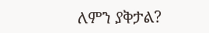ለምን ያቅታል?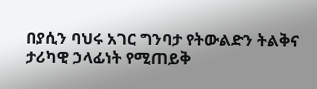በያሲን ባህሩ አገር ግንባታ የትውልድን ትልቅና ታሪካዊ ኃላፊነት የሚጠይቅ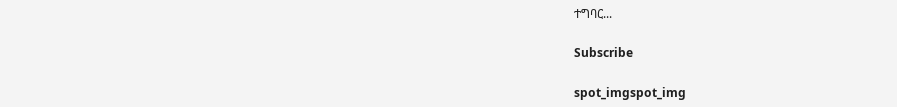ተግባር...

Subscribe

spot_imgspot_img